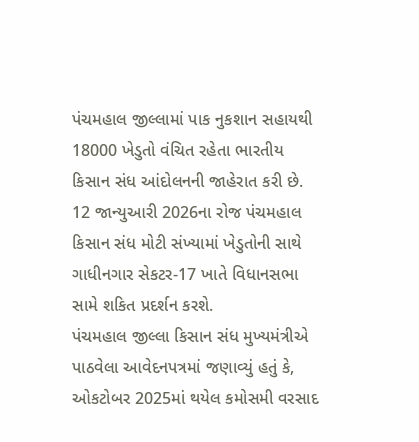પંચમહાલ જીલ્લામાં પાક નુકશાન સહાયથી 18000 ખેડુતો વંચિત રહેતા ભારતીય કિસાન સંધ આંદોલનની જાહેરાત કરી છે. 12 જાન્યુઆરી 2026ના રોજ પંચમહાલ કિસાન સંધ મોટી સંખ્યામાં ખેડુતોની સાથે ગાધીનગાર સેકટર-17 ખાતે વિધાનસભા સામે શકિત પ્રદર્શન કરશે.
પંચમહાલ જીલ્લા કિસાન સંધ મુખ્યમંત્રીએ પાઠવેલા આવેદનપત્રમાં જણાવ્યું હતું કે, ઓકટોબર 2025માં થયેલ કમોસમી વરસાદ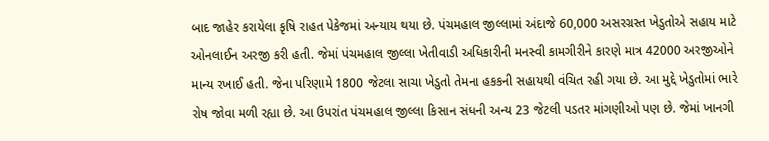બાદ જાહેર કરાયેલા કૃષિ રાહત પેકેજમાં અન્યાય થયા છે. પંચમહાલ જીલ્લામાં અંદાજે 60,000 અસરગ્રસ્ત ખેડુતોએ સહાય માટે ઓનલાઈન અરજી કરી હતી. જેમાં પંચમહાલ જીલ્લા ખેતીવાડી અધિકારીની મનસ્વી કામગીરીને કારણે માત્ર 42000 અરજીઓને માન્ય રખાઈ હતી. જેના પરિણામે 1800 જેટલા સાચા ખેડુતો તેમના હકકની સહાયથી વંચિત રહી ગયા છે. આ મુદ્દે ખેડુતોમાં ભારે રોષ જોવા મળી રહ્યા છે. આ ઉપરાંત પંચમહાલ જીલ્લા કિસાન સંધની અન્ય 23 જેટલી પડતર માંગણીઓ પણ છે. જેમાં ખાનગી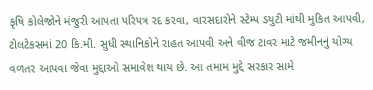કૃષિ કોલેજોને મંજુરી આપતા પરિપત્ર રદ કરવા, વારસદારોને સ્ટેમ્પ ડયુટી માંથી મુકિત આપવી, ટોલટેકસમાં 20 કિ.મી. સુધી સ્થાનિકોને રાહત આપવી અને વીજ ટાવર માટે જમીનનું યોગ્ય વળતર આપવા જેવા મુદ્દાઓ સમાવેશ થાય છે. આ તમામ મુદ્દે સરકાર સામે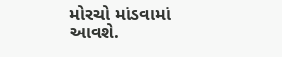મોરચો માંડવામાં આવશે.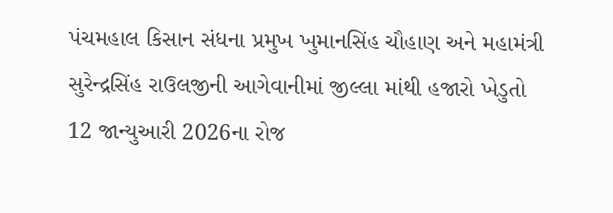પંચમહાલ કિસાન સંધના પ્રમુખ ખુમાનસિંહ ચૌહાણ અને મહામંત્રી સુરેન્દ્રસિંહ રાઉલજીની આગેવાનીમાં જીલ્લા માંથી હજારો ખેડુતો 12 જાન્યુઆરી 2026ના રોજ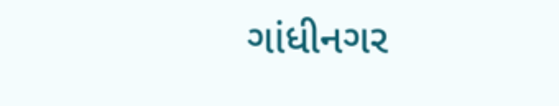ગાંધીનગર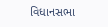વિધાનસભા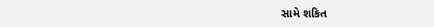સામે શકિત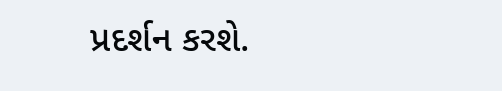પ્રદર્શન કરશે.